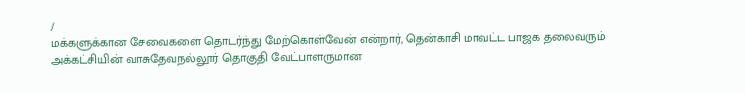/
மக்களுக்கான சேவைகளை தொடர்ந்து மேற்கொள்வேன் என்றார், தென்காசி மாவட்ட பாஜக தலைவரும் அக்கட்சியின் வாசுதேவநல்லூர் தொகுதி வேட்பாளருமான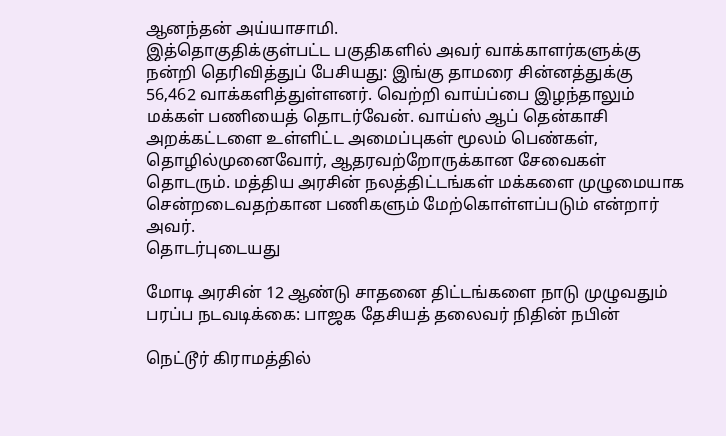ஆனந்தன் அய்யாசாமி.
இத்தொகுதிக்குள்பட்ட பகுதிகளில் அவர் வாக்காளர்களுக்கு நன்றி தெரிவித்துப் பேசியது: இங்கு தாமரை சின்னத்துக்கு 56,462 வாக்களித்துள்ளனர். வெற்றி வாய்ப்பை இழந்தாலும் மக்கள் பணியைத் தொடர்வேன். வாய்ஸ் ஆப் தென்காசி அறக்கட்டளை உள்ளிட்ட அமைப்புகள் மூலம் பெண்கள், தொழில்முனைவோர், ஆதரவற்றோருக்கான சேவைகள் தொடரும். மத்திய அரசின் நலத்திட்டங்கள் மக்களை முழுமையாக சென்றடைவதற்கான பணிகளும் மேற்கொள்ளப்படும் என்றார் அவர்.
தொடர்புடையது

மோடி அரசின் 12 ஆண்டு சாதனை திட்டங்களை நாடு முழுவதும் பரப்ப நடவடிக்கை: பாஜக தேசியத் தலைவர் நிதின் நபின்

நெட்டூர் கிராமத்தில்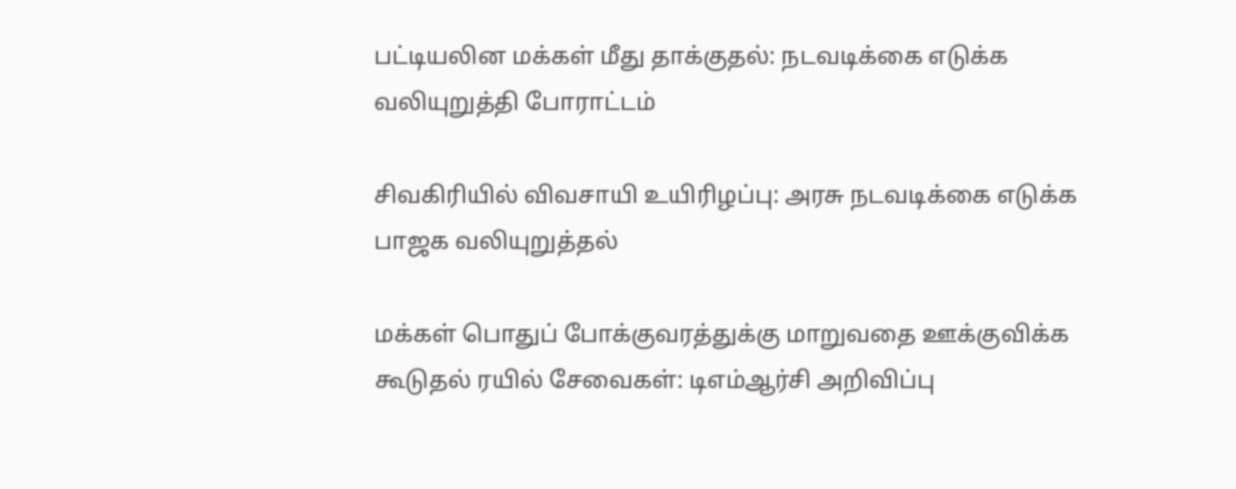பட்டியலின மக்கள் மீது தாக்குதல்: நடவடிக்கை எடுக்க வலியுறுத்தி போராட்டம்

சிவகிரியில் விவசாயி உயிரிழப்பு: அரசு நடவடிக்கை எடுக்க பாஜக வலியுறுத்தல்

மக்கள் பொதுப் போக்குவரத்துக்கு மாறுவதை ஊக்குவிக்க கூடுதல் ரயில் சேவைகள்: டிஎம்ஆர்சி அறிவிப்பு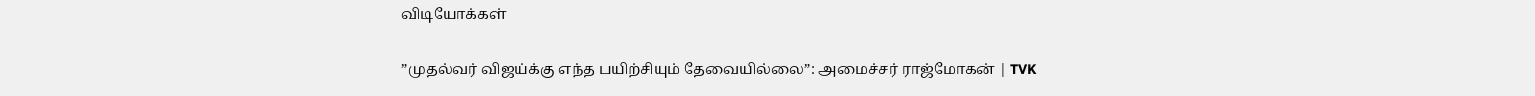விடியோக்கள்

”முதல்வர் விஜய்க்கு எந்த பயிற்சியும் தேவையில்லை”: அமைச்சர் ராஜ்மோகன் | TVK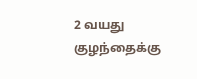2 வயது குழந்தைக்கு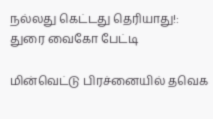நல்லது கெட்டது தெரியாது!: துரை வைகோ பேட்டி

மின்வெட்டு பிரச்னையில் தவெக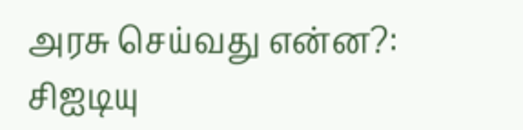அரசு செய்வது என்ன?: சிஐடியு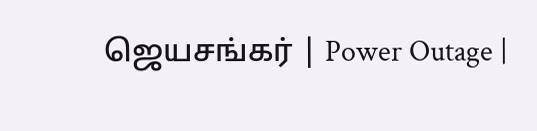ஜெயசங்கர் | Power Outage |